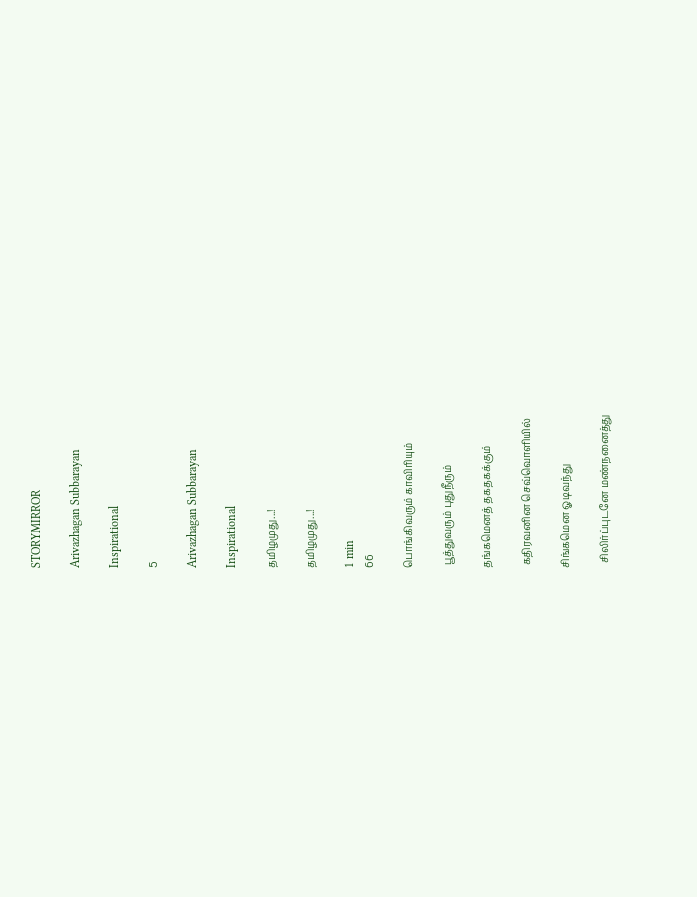STORYMIRROR

Arivazhagan Subbarayan

Inspirational

5

Arivazhagan Subbarayan

Inspirational

தமிழமுது...!

தமிழமுது...!

1 min
66

பொங்கிவரும் காவிரியும்

 பூத்துவரும் புதுநீரும்

தங்கமெனத் தகதகக்கும்

 கதிரவனின செவ்வொளியில்

சிங்கமென ஓடிவந்து

  சிலிர்ப்புடனே மண்நனைத்து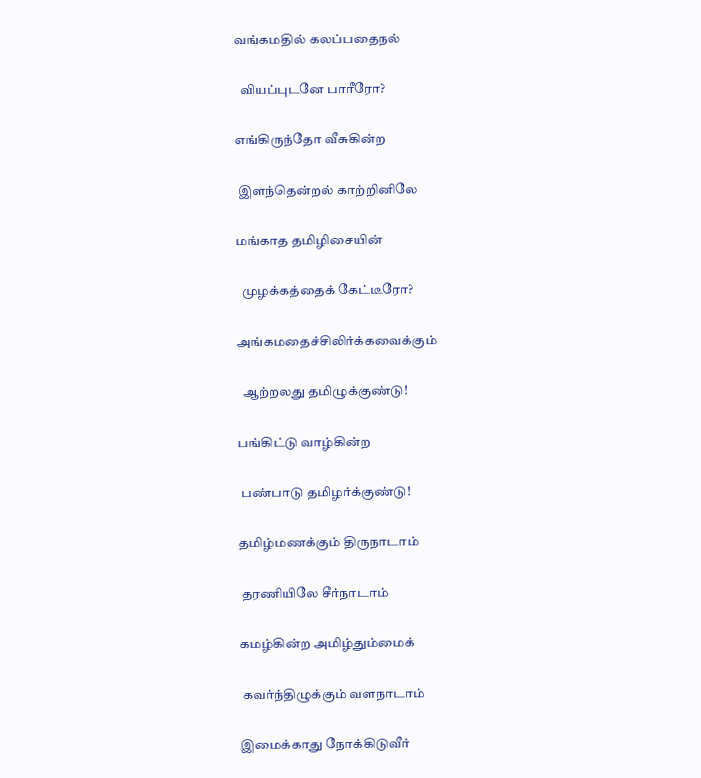வங்கமதில் கலப்பதைநல்

  வியப்புடனே பாரீரோ?

எங்கிருந்தோ வீசுகின்ற

 இளந்தென்றல் காற்றினிலே

மங்காத தமிழிசையின்

  முழக்கத்தைக் கேட்டீரோ?

அங்கமதைச்சிலிர்க்கவைக்கும்

  ஆற்றலது தமிழுக்குண்டு!

பங்கிட்டு வாழ்கின்ற

 பண்பாடு தமிழர்க்குண்டு!

தமிழ்மணக்கும் திருநாடாம்

 தரணியிலே சீர்நாடாம்

கமழ்கின்ற அமிழ்தும்மைக்

 கவர்ந்திழுக்கும் வளநாடாம்

இமைக்காது நோக்கிடுவீர்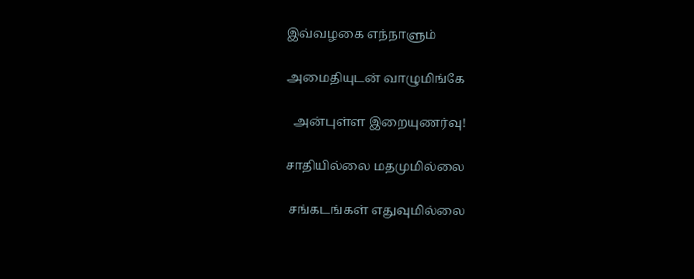இவ்வழகை எந்நாளும்

அமைதியுடன் வாழுமிங்கே

  அன்புள்ள இறையுணர்வு!

சாதியில்லை மதமுமில்லை

 சங்கடங்கள் எதுவுமில்லை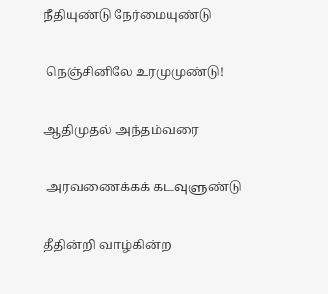நீதியுண்டு நேர்மையுண்டு

 நெஞ்சினிலே உரமுமுண்டு!

ஆதிமுதல் அந்தம்வரை

 அரவணைக்கக் கடவுளுண்டு

தீதின்றி வாழ்கின்ற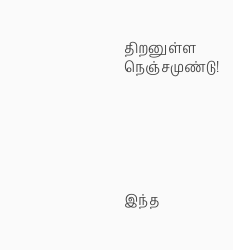திறனுள்ள நெஞ்சமுண்டு!






இந்த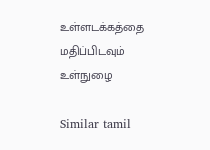உள்ளடக்கத்தை மதிப்பிடவும்
உள்நுழை

Similar tamil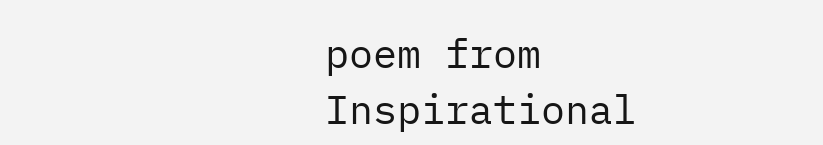poem from Inspirational